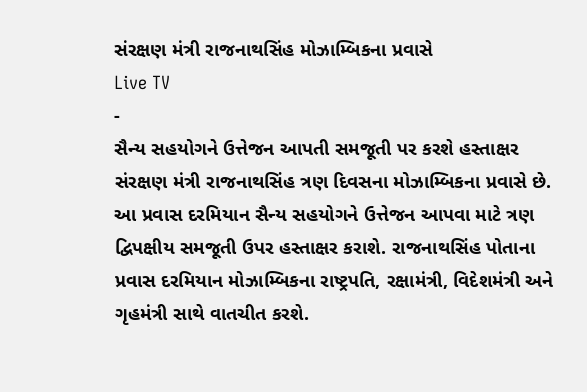સંરક્ષણ મંત્રી રાજનાથસિંહ મોઝામ્બિકના પ્રવાસે
Live TV
-
સૈન્ય સહયોગને ઉત્તેજન આપતી સમજૂતી પર કરશે હસ્તાક્ષર
સંરક્ષણ મંત્રી રાજનાથસિંહ ત્રણ દિવસના મોઝામ્બિકના પ્રવાસે છે. આ પ્રવાસ દરમિયાન સૈન્ય સહયોગને ઉત્તેજન આપવા માટે ત્રણ દ્વિપક્ષીય સમજૂતી ઉપર હસ્તાક્ષર કરાશે. રાજનાથસિંહ પોતાના પ્રવાસ દરમિયાન મોઝામ્બિકના રાષ્ટ્રપતિ, રક્ષામંત્રી, વિદેશમંત્રી અને ગૃહમંત્રી સાથે વાતચીત કરશે.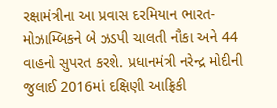રક્ષામંત્રીના આ પ્રવાસ દરમિયાન ભારત-મોઝામ્બિકને બે ઝડપી ચાલતી નૌકા અને 44 વાહનો સુપરત કરશે. પ્રધાનમંત્રી નરેન્દ્ર મોદીની જુલાઈ 2016માં દક્ષિણી આફ્રિકી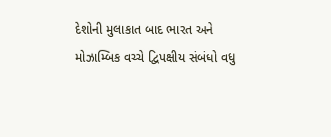દેશોની મુલાકાત બાદ ભારત અને મોઝામ્બિક વચ્ચે દ્વિપક્ષીય સંબંધો વધુ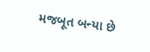મજબૂત બન્યા છે